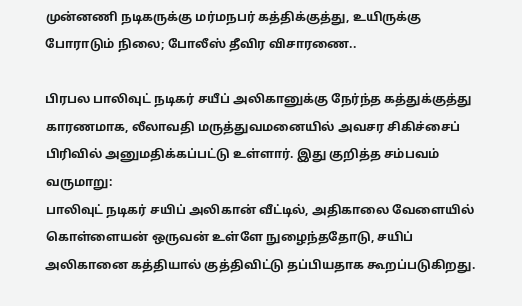முன்னணி நடிகருக்கு மர்மநபர் கத்திக்குத்து, உயிருக்கு போராடும் நிலை; போலீஸ் தீவிர விசாரணை..

பிரபல பாலிவுட் நடிகர் சயீப் அலிகானுக்கு நேர்ந்த கத்துக்குத்து காரணமாக, லீலாவதி மருத்துவமனையில் அவசர சிகிச்சைப் பிரிவில் அனுமதிக்கப்பட்டு உள்ளார். இது குறித்த சம்பவம் வருமாறு:
பாலிவுட் நடிகர் சயிப் அலிகான் வீட்டில், அதிகாலை வேளையில் கொள்ளையன் ஒருவன் உள்ளே நுழைந்ததோடு, சயிப் அலிகானை கத்தியால் குத்திவிட்டு தப்பியதாக கூறப்படுகிறது.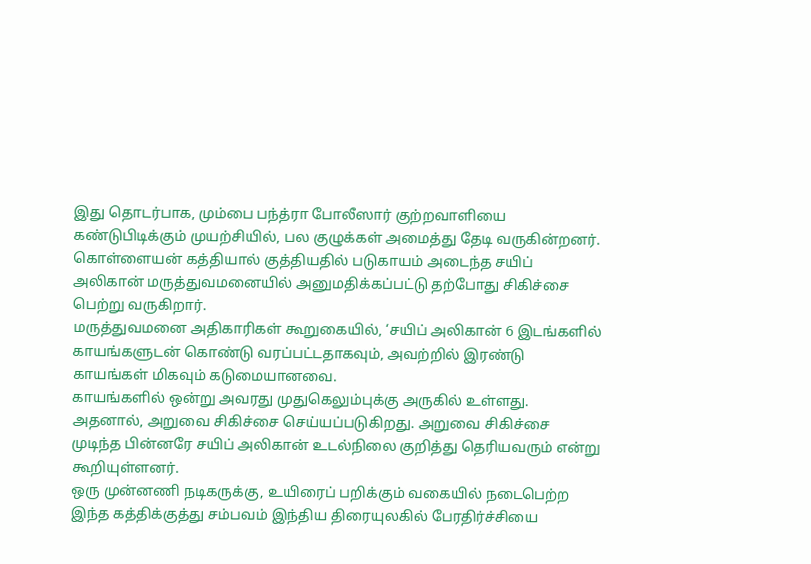இது தொடர்பாக, மும்பை பந்த்ரா போலீஸார் குற்றவாளியை கண்டுபிடிக்கும் முயற்சியில், பல குழுக்கள் அமைத்து தேடி வருகின்றனர்.
கொள்ளையன் கத்தியால் குத்தியதில் படுகாயம் அடைந்த சயிப் அலிகான் மருத்துவமனையில் அனுமதிக்கப்பட்டு தற்போது சிகிச்சை பெற்று வருகிறார்.
மருத்துவமனை அதிகாரிகள் கூறுகையில், ‘சயிப் அலிகான் 6 இடங்களில் காயங்களுடன் கொண்டு வரப்பட்டதாகவும், அவற்றில் இரண்டு காயங்கள் மிகவும் கடுமையானவை.
காயங்களில் ஒன்று அவரது முதுகெலும்புக்கு அருகில் உள்ளது. அதனால், அறுவை சிகிச்சை செய்யப்படுகிறது. அறுவை சிகிச்சை முடிந்த பின்னரே சயிப் அலிகான் உடல்நிலை குறித்து தெரியவரும் என்று கூறியுள்ளனர்.
ஒரு முன்னணி நடிகருக்கு, உயிரைப் பறிக்கும் வகையில் நடைபெற்ற இந்த கத்திக்குத்து சம்பவம் இந்திய திரையுலகில் பேரதிர்ச்சியை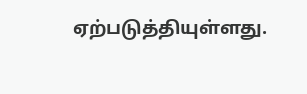ஏற்படுத்தியுள்ளது.